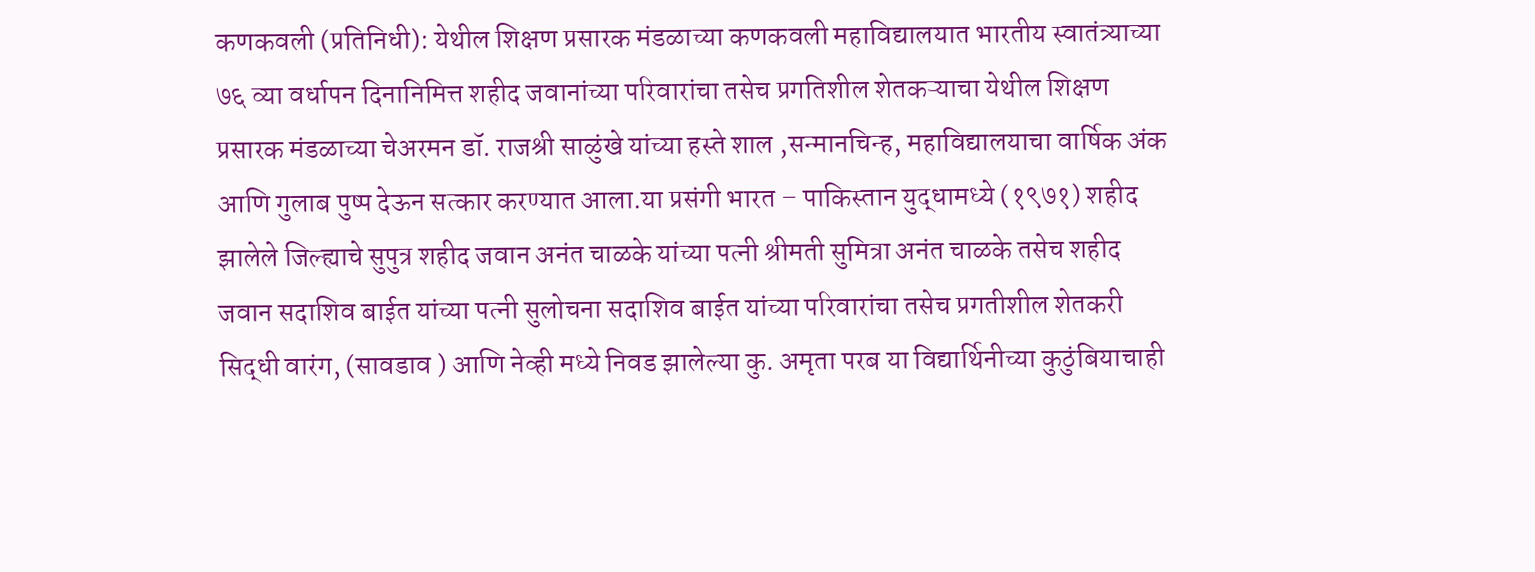कणकवली (प्रतिनिधी): येथील शिक्षण प्रसारक मंडळाच्या कणकवली महाविद्यालयात भारतीय स्वातंत्र्याच्या ७६ व्या वर्धापन दिनानिमित्त शहीद जवानांच्या परिवारांचा तसेच प्रगतिशील शेतकऱ्याचा येथील शिक्षण प्रसारक मंडळाच्या चेअरमन डॉ. राजश्री साळुंखे यांच्या हस्ते शाल ,सन्मानचिन्ह, महाविद्यालयाचा वार्षिक अंक आणि गुलाब पुष्प देऊन सत्कार करण्यात आला.या प्रसंगी भारत – पाकिस्तान युद्धामध्ये (१९७१) शहीद झालेले जिल्ह्याचे सुपुत्र शहीद जवान अनंत चाळके यांच्या पत्नी श्रीमती सुमित्रा अनंत चाळके तसेच शहीद जवान सदाशिव बाईत यांच्या पत्नी सुलोचना सदाशिव बाईत यांच्या परिवारांचा तसेच प्रगतीशील शेतकरी सिद्धी वारंग, (सावडाव ) आणि नेव्ही मध्ये निवड झालेल्या कु. अमृता परब या विद्यार्थिनीच्या कुठुंबियाचाही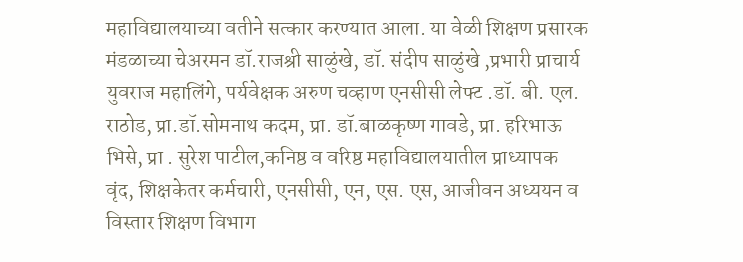महाविद्यालयाच्या वतीने सत्कार करण्यात आला. या वेळी शिक्षण प्रसारक मंडळाच्या चेअरमन डॉ.राजश्री साळुंखे, डॉ. संदीप साळुंखे ,प्रभारी प्राचार्य युवराज महालिंगे, पर्यवेक्षक अरुण चव्हाण एनसीसी लेफ्ट .डॉ. बी. एल. राठोड, प्रा.डॉ.सोमनाथ कदम, प्रा. डॉ.बाळकृष्ण गावडे, प्रा. हरिभाऊ भिसे, प्रा . सुरेश पाटील,कनिष्ठ व वरिष्ठ महाविद्यालयातील प्राध्यापक वृंद, शिक्षकेतर कर्मचारी, एनसीसी, एन, एस. एस, आजीवन अध्ययन व विस्तार शिक्षण विभाग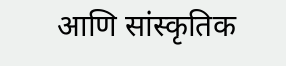आणि सांस्कृतिक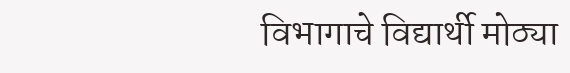विभागाचे विद्यार्थी मोठ्या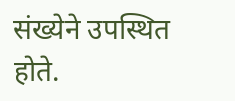संख्येने उपस्थित होते.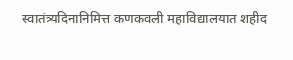स्वातंत्र्यदिनानिमित्त कणकवली महाविद्यालयात शहीद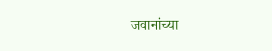जवानांच्या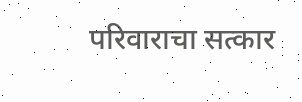परिवाराचा सत्कार